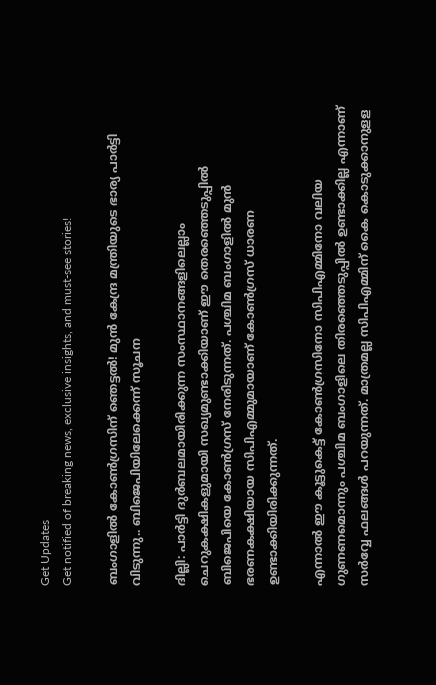Get Updates
Get notified of breaking news, exclusive insights, and must-see stories!

ബംഗാളിൽ കോൺഗ്രസിന് ഞെട്ടൽ! മുൻ കേന്ദ്ര മന്ത്രിയുടെ ഭാര്യ പാർട്ടി വിടുന്നു.. ബിജെപിയിലേക്കെന്ന് സൂചന

ദില്ലി: പാര്‍ട്ടി ദുര്‍ബലമായിരിക്കുന്ന സംസ്ഥാനങ്ങളിലെല്ലാം ചെറുകക്ഷികളുമായി സഖ്യമുണ്ടാക്കിയാണ് ഈ തെരഞ്ഞെടുപ്പില്‍ ബിജെപിയെ കോണ്‍ഗ്രസ് നേരിടുന്നത്. പശ്ചിമ ബംഗാളില്‍ മുന്‍ ഭരണകക്ഷിയായ സിപിഎമ്മുമായാണ് കോണ്‍ഗ്രസ് ധാരണ ഉണ്ടാക്കിയിരിക്കുന്നത്.

എന്നാല്‍ ഈ കൂട്ടുകെട്ട് കോണ്‍ഗ്രസിനോ സിപിഎമ്മിനോ വലിയ ഗുണണമൊന്നും പശ്ചിമ ബംഗാളിലെ തിരഞ്ഞെടുപ്പില്‍ ഉണ്ടാക്കില്ല എന്നാണ് സര്‍വ്വേ ഫലങ്ങള്‍ പറയുന്നത്. മാത്രമല്ല സിപിഎമ്മിന് കൈ കൊടുക്കാനുളള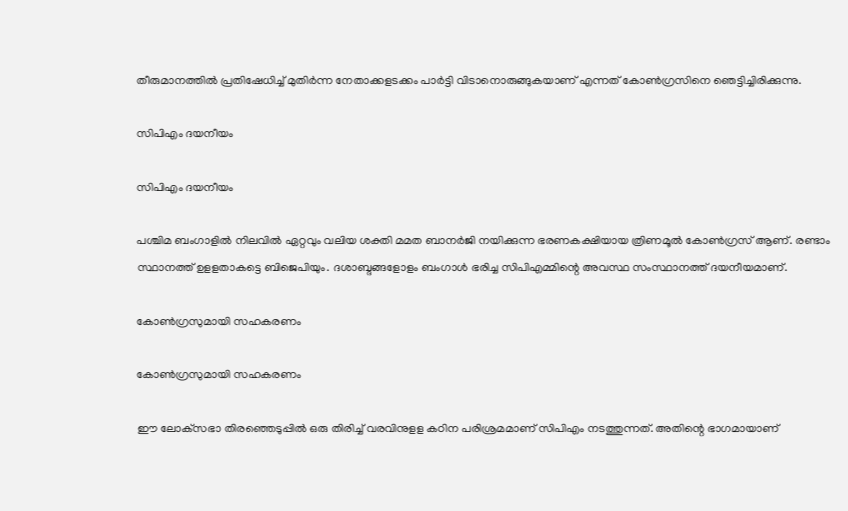തീരുമാനത്തില്‍ പ്രതിഷേധിച്ച് മുതിര്‍ന്ന നേതാക്കളടക്കം പാര്‍ട്ടി വിടാനൊരുങ്ങുകയാണ് എന്നത് കോണ്‍ഗ്രസിനെ ഞെട്ടിച്ചിരിക്കുന്നു.

സിപിഎം ദയനീയം

സിപിഎം ദയനീയം

പശ്ചിമ ബംഗാളില്‍ നിലവില്‍ ഏറ്റവും വലിയ ശക്തി മമത ബാനര്‍ജി നയിക്കുന്ന ഭരണകക്ഷിയായ ത്രിണമൂല്‍ കോണ്‍ഗ്രസ് ആണ്. രണ്ടാം സ്ഥാനത്ത് ഉളളതാകട്ടെ ബിജെപിയും. ദശാബ്ദങ്ങളോളം ബംഗാള്‍ ഭരിച്ച സിപിഎമ്മിന്റെ അവസ്ഥ സംസ്ഥാനത്ത് ദയനീയമാണ്.

കോൺഗ്രസുമായി സഹകരണം

കോൺഗ്രസുമായി സഹകരണം

ഈ ലോക്‌സഭാ തിരഞ്ഞെടുപ്പില്‍ ഒരു തിരിച്ച് വരവിനുളള കഠിന പരിശ്രമമാണ് സിപിഎം നടത്തുന്നത്. അതിന്റെ ഭാഗമായാണ്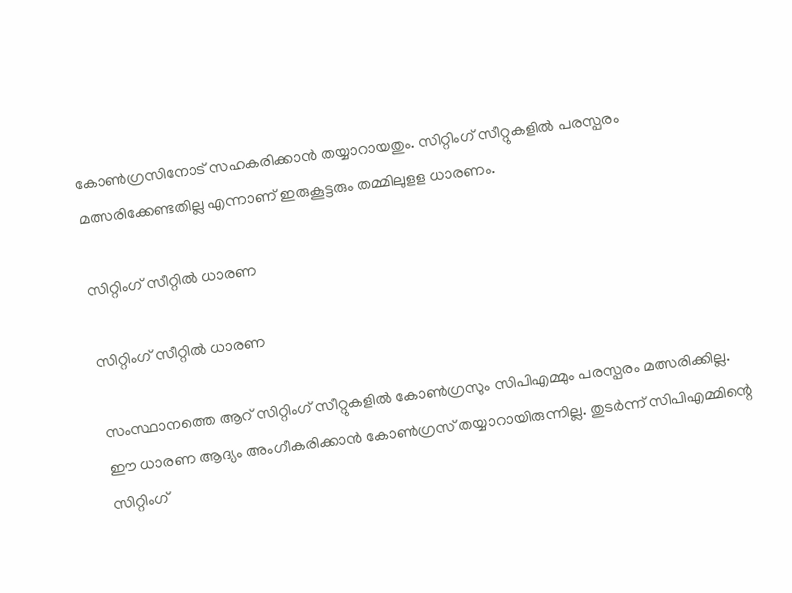കോണ്‍ഗ്രസിനോട് സഹകരിക്കാന്‍ തയ്യാറായതും. സിറ്റിംഗ് സീറ്റുകളില്‍ പരസ്പരം മത്സരിക്കേണ്ടതില്ല എന്നാണ് ഇരുകൂട്ടരും തമ്മിലുളള ധാരണം.

സിറ്റിംഗ് സീറ്റിൽ ധാരണ

സിറ്റിംഗ് സീറ്റിൽ ധാരണ

സംസ്ഥാനത്തെ ആറ് സിറ്റിംഗ് സീറ്റുകളില്‍ കോണ്‍ഗ്രസും സിപിഎമ്മും പരസ്പരം മത്സരിക്കില്ല. ഈ ധാരണ ആദ്യം അംഗീകരിക്കാന്‍ കോണ്‍ഗ്രസ് തയ്യാറായിരുന്നില്ല. തുടര്‍ന്ന് സിപിഎമ്മിന്റെ സിറ്റിംഗ്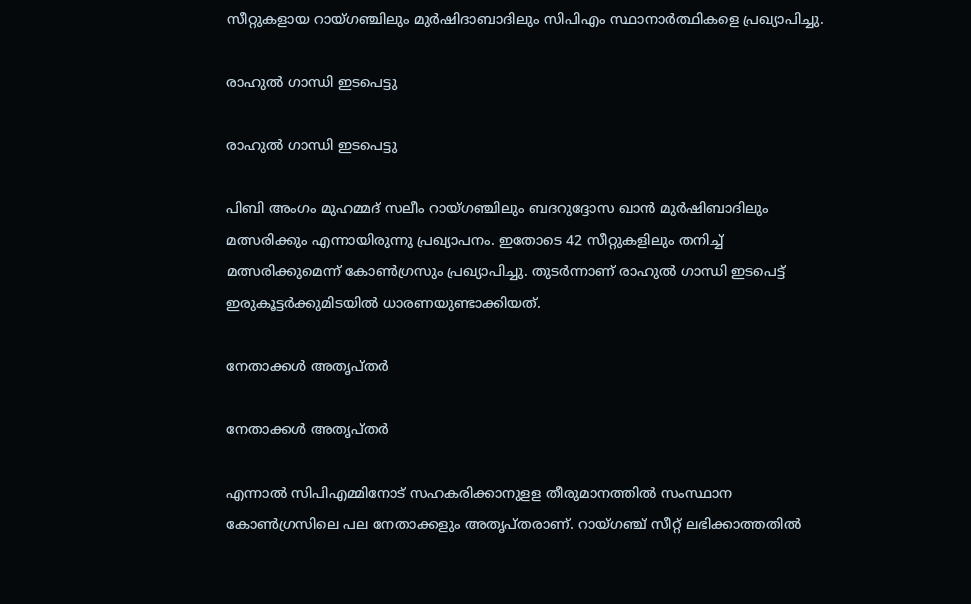സീറ്റുകളായ റായ്ഗഞ്ചിലും മുര്‍ഷിദാബാദിലും സിപിഎം സ്ഥാനാര്‍ത്ഥികളെ പ്രഖ്യാപിച്ചു.

രാഹുൽ ഗാന്ധി ഇടപെട്ടു

രാഹുൽ ഗാന്ധി ഇടപെട്ടു

പിബി അംഗം മുഹമ്മദ് സലീം റായ്ഗഞ്ചിലും ബദറുദ്ദോസ ഖാന്‍ മുര്‍ഷിബാദിലും മത്സരിക്കും എന്നായിരുന്നു പ്രഖ്യാപനം. ഇതോടെ 42 സീറ്റുകളിലും തനിച്ച് മത്സരിക്കുമെന്ന് കോണ്‍ഗ്രസും പ്രഖ്യാപിച്ചു. തുടര്‍ന്നാണ് രാഹുല്‍ ഗാന്ധി ഇടപെട്ട് ഇരുകൂട്ടര്‍ക്കുമിടയില്‍ ധാരണയുണ്ടാക്കിയത്.

നേതാക്കൾ അതൃപ്തർ

നേതാക്കൾ അതൃപ്തർ

എന്നാല്‍ സിപിഎമ്മിനോട് സഹകരിക്കാനുളള തീരുമാനത്തില്‍ സംസ്ഥാന കോണ്‍ഗ്രസിലെ പല നേതാക്കളും അതൃപ്തരാണ്. റായ്ഗഞ്ച് സീറ്റ് ലഭിക്കാത്തതില്‍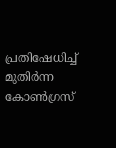പ്രതിഷേധിച്ച് മുതിര്‍ന്ന കോണ്‍ഗ്രസ്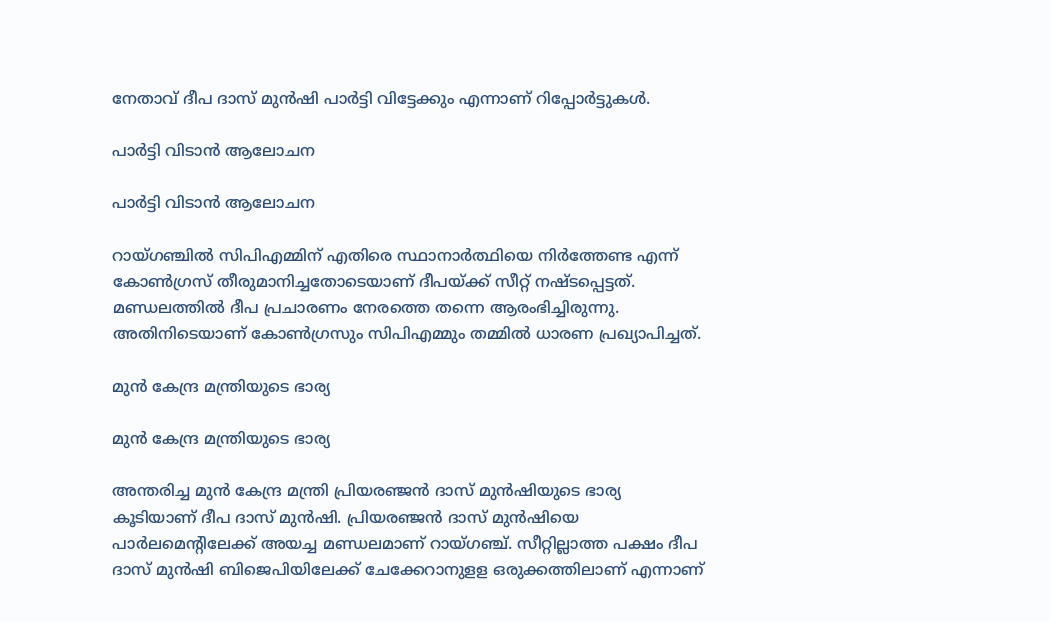നേതാവ് ദീപ ദാസ് മുന്‍ഷി പാര്‍ട്ടി വിട്ടേക്കും എന്നാണ് റിപ്പോര്‍ട്ടുകള്‍.

പാർട്ടി വിടാൻ ആലോചന

പാർട്ടി വിടാൻ ആലോചന

റായ്ഗഞ്ചില്‍ സിപിഎമ്മിന് എതിരെ സ്ഥാനാര്‍ത്ഥിയെ നിര്‍ത്തേണ്ട എന്ന് കോണ്‍ഗ്രസ് തീരുമാനിച്ചതോടെയാണ് ദീപയ്ക്ക് സീറ്റ് നഷ്ടപ്പെട്ടത്. മണ്ഡലത്തില്‍ ദീപ പ്രചാരണം നേരത്തെ തന്നെ ആരംഭിച്ചിരുന്നു. അതിനിടെയാണ് കോണ്‍ഗ്രസും സിപിഎമ്മും തമ്മില്‍ ധാരണ പ്രഖ്യാപിച്ചത്.

മുൻ കേന്ദ്ര മന്ത്രിയുടെ ഭാര്യ

മുൻ കേന്ദ്ര മന്ത്രിയുടെ ഭാര്യ

അന്തരിച്ച മുന്‍ കേന്ദ്ര മന്ത്രി പ്രിയരഞ്ജന്‍ ദാസ് മുന്‍ഷിയുടെ ഭാര്യ കൂടിയാണ് ദീപ ദാസ് മുന്‍ഷി. പ്രിയരഞ്ജന്‍ ദാസ് മുന്‍ഷിയെ പാര്‍ലമെന്റിലേക്ക് അയച്ച മണ്ഡലമാണ് റായ്ഗഞ്ച്. സീറ്റില്ലാത്ത പക്ഷം ദീപ ദാസ് മുന്‍ഷി ബിജെപിയിലേക്ക് ചേക്കേറാനുളള ഒരുക്കത്തിലാണ് എന്നാണ്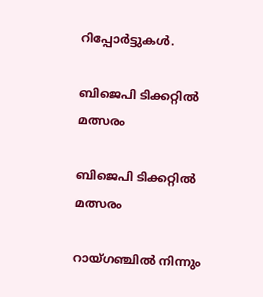റിപ്പോര്‍ട്ടുകള്‍.

ബിജെപി ടിക്കറ്റിൽ മത്സരം

ബിജെപി ടിക്കറ്റിൽ മത്സരം

റായ്ഗഞ്ചില്‍ നിന്നും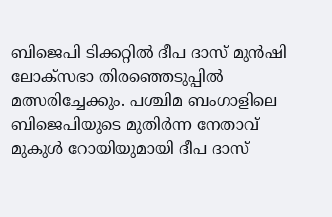ബിജെപി ടിക്കറ്റില്‍ ദീപ ദാസ് മുന്‍ഷി ലോക്‌സഭാ തിരഞ്ഞെടുപ്പില്‍ മത്സരിച്ചേക്കും. പശ്ചിമ ബംഗാളിലെ ബിജെപിയുടെ മുതിര്‍ന്ന നേതാവ് മുകുള്‍ റോയിയുമായി ദീപ ദാസ്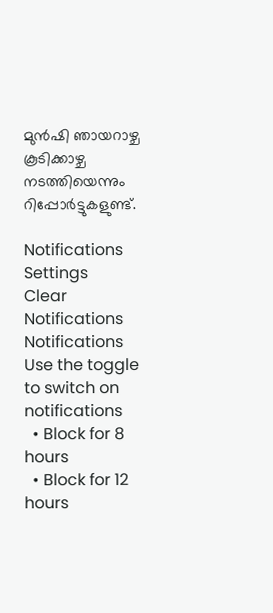മുന്‍ഷി ഞായറാഴ്ച കൂടിക്കാഴ്ച നടത്തിയെന്നും റിപ്പോര്‍ട്ടുകളുണ്ട്.

Notifications
Settings
Clear Notifications
Notifications
Use the toggle to switch on notifications
  • Block for 8 hours
  • Block for 12 hours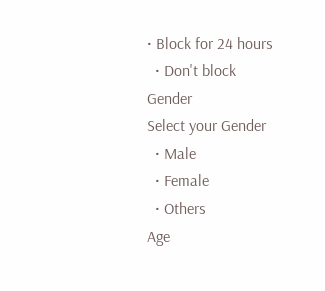• Block for 24 hours
  • Don't block
Gender
Select your Gender
  • Male
  • Female
  • Others
Age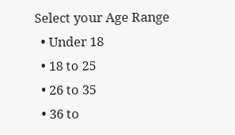Select your Age Range
  • Under 18
  • 18 to 25
  • 26 to 35
  • 36 to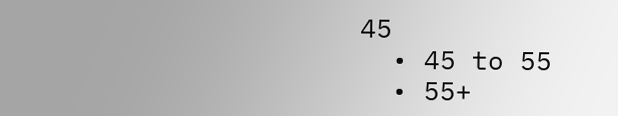45
  • 45 to 55
  • 55+